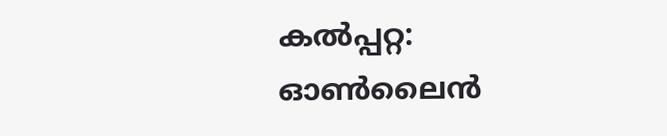കല്‍പ്പറ്റ: ഓണ്‍ലൈന്‍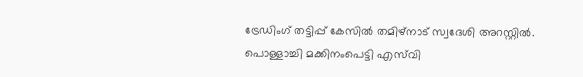ട്രേഡിംഗ് തട്ടിപ്പ് കേസില്‍ തമിഴ്‌നാട് സ്വദേശി അറസ്റ്റില്‍. പൊള്ളാച്ചി മക്കിനംപെട്ടി എസ്‌വി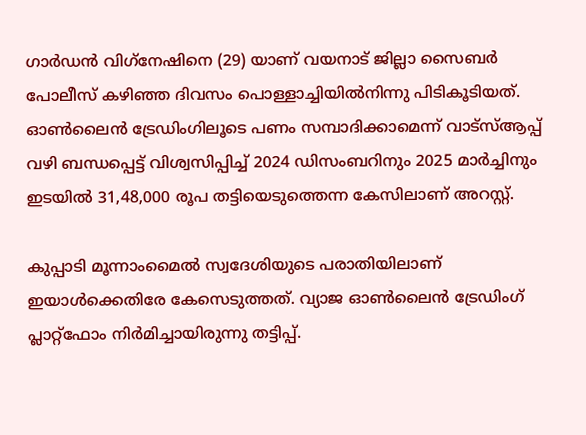ഗാര്‍ഡന്‍ വിഗ്‌നേഷിനെ (29) യാണ് വയനാട് ജില്ലാ സൈബര്‍ പോലീസ് കഴിഞ്ഞ ദിവസം പൊള്ളാച്ചിയില്‍നിന്നു പിടികൂടിയത്. ഓണ്‍ലൈന്‍ ട്രേഡിംഗിലൂടെ പണം സമ്പാദിക്കാമെന്ന് വാട്‌സ്ആപ്പ് വഴി ബന്ധപ്പെട്ട് വിശ്വസിപ്പിച്ച് 2024 ഡിസംബറിനും 2025 മാര്‍ച്ചിനും ഇടയില്‍ 31,48,000 രൂപ തട്ടിയെടുത്തെന്ന കേസിലാണ് അറസ്റ്റ്.

കുപ്പാടി മൂന്നാംമൈല്‍ സ്വദേശിയുടെ പരാതിയിലാണ് ഇയാള്‍ക്കെതിരേ കേസെടുത്തത്. വ്യാജ ഓണ്‍ലൈന്‍ ട്രേഡിംഗ് പ്ലാറ്റ്‌ഫോം നിര്‍മിച്ചായിരുന്നു തട്ടിപ്പ്.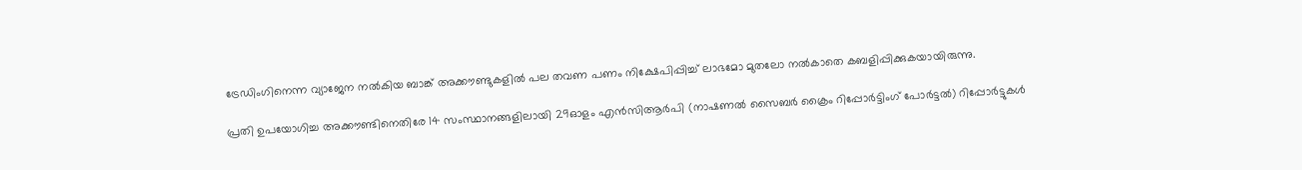ട്രേഡിംഗിനെന്ന വ്യാജേന നല്‍കിയ ബാങ്ക് അക്കൗണ്ടുകളില്‍ പല തവണ പണം നിക്ഷേപിപ്പിച്ച് ലാഭമോ മുതലോ നല്‍കാതെ കബളിപ്പിക്കുകയായിരുന്നു.

പ്രതി ഉപയോഗിച്ച അക്കൗണ്ടിനെതിരേ 14 സംസ്ഥാനങ്ങളിലായി 29ഓളം എന്‍സിആര്‍പി (നാഷണല്‍ സൈബര്‍ ക്രൈം റിപ്പോര്‍ട്ടിംഗ് പോര്‍ട്ടല്‍) റിപ്പോര്‍ട്ടുകള്‍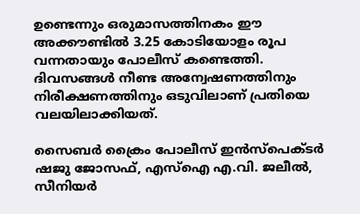ഉണ്ടെന്നും ഒരുമാസത്തിനകം ഈ അക്കൗണ്ടില്‍ 3.25 കോടിയോളം രൂപ വന്നതായും പോലീസ് കണ്ടെത്തി. ദിവസങ്ങള്‍ നീണ്ട അന്വേഷണത്തിനും നിരീക്ഷണത്തിനും ഒടുവിലാണ് പ്രതിയെ വലയിലാക്കിയത്.

സൈബര്‍ ക്രൈം പോലീസ് ഇന്‍സ്‌പെക്ടര്‍ ഷജു ജോസഫ്, എസ്‌ഐ എ.വി. ജലീല്‍, സീനിയര്‍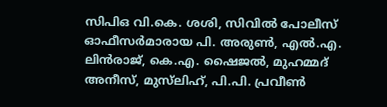സിപിഒ വി.കെ. ശശി, സിവില്‍ പോലീസ് ഓഫീസര്‍മാരായ പി. അരുണ്‍, എല്‍.എ. ലിന്‍രാജ്, കെ.എ. ഷൈജല്‍, മുഹമ്മദ് അനീസ്, മുസ്‌ലിഹ്, പി.പി. പ്രവീണ്‍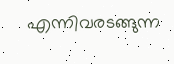എന്നിവരടങ്ങുന്ന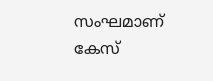സംഘമാണ് കേസ്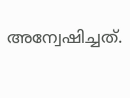അന്വേഷിച്ചത്.